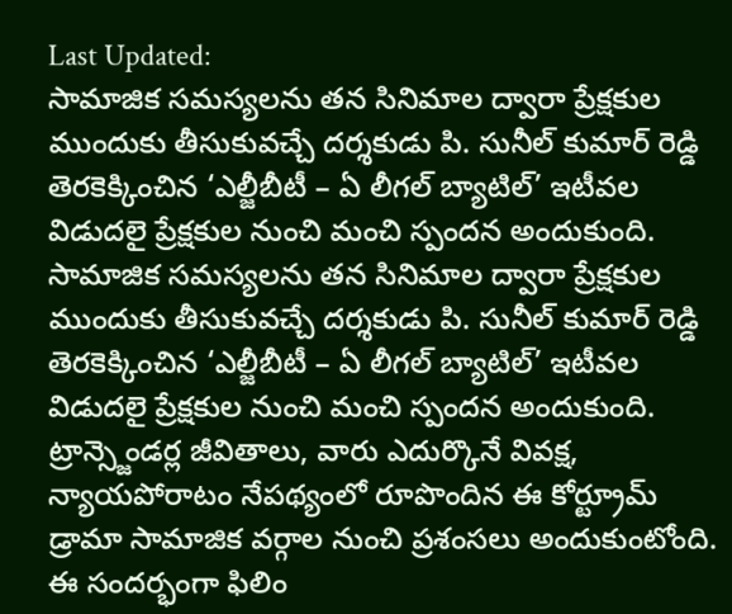Last Updated:
సామాజిక సమస్యలను తన సినిమాల ద్వారా ప్రేక్షకుల ముందుకు తీసుకువచ్చే దర్శకుడు పి. సునీల్ కుమార్ రెడ్డి తెరకెక్కించిన ‘ఎల్జీబీటీ – ఏ లీగల్ బ్యాటిల్’ ఇటీవల విడుదలై ప్రేక్షకుల నుంచి మంచి స్పందన అందుకుంది.
సామాజిక సమస్యలను తన సినిమాల ద్వారా ప్రేక్షకుల ముందుకు తీసుకువచ్చే దర్శకుడు పి. సునీల్ కుమార్ రెడ్డి తెరకెక్కించిన ‘ఎల్జీబీటీ – ఏ లీగల్ బ్యాటిల్’ ఇటీవల విడుదలై ప్రేక్షకుల నుంచి మంచి స్పందన అందుకుంది. ట్రాన్స్జెండర్ల జీవితాలు, వారు ఎదుర్కొనే వివక్ష, న్యాయపోరాటం నేపథ్యంలో రూపొందిన ఈ కోర్ట్రూమ్ డ్రామా సామాజిక వర్గాల నుంచి ప్రశంసలు అందుకుంటోంది.
ఈ సందర్భంగా ఫిలిం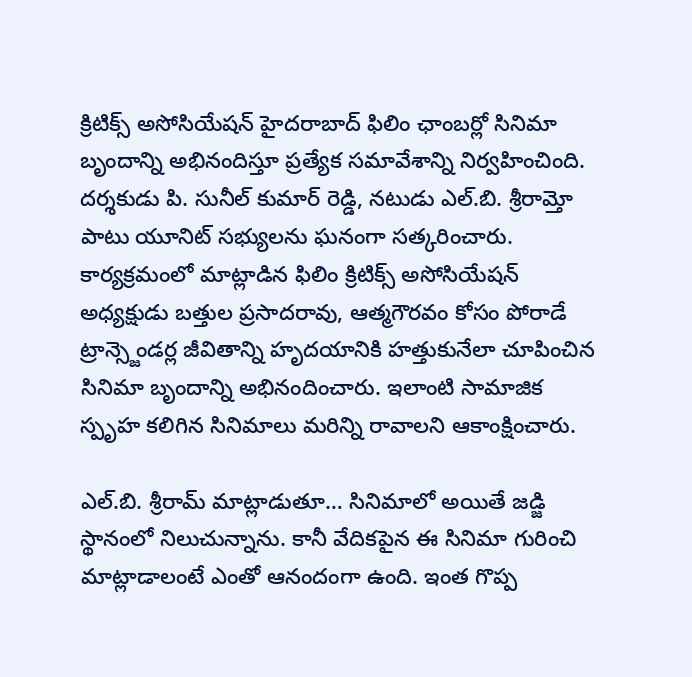క్రిటిక్స్ అసోసియేషన్ హైదరాబాద్ ఫిలిం ఛాంబర్లో సినిమా బృందాన్ని అభినందిస్తూ ప్రత్యేక సమావేశాన్ని నిర్వహించింది. దర్శకుడు పి. సునీల్ కుమార్ రెడ్డి, నటుడు ఎల్.బి. శ్రీరామ్తో పాటు యూనిట్ సభ్యులను ఘనంగా సత్కరించారు. కార్యక్రమంలో మాట్లాడిన ఫిలిం క్రిటిక్స్ అసోసియేషన్ అధ్యక్షుడు బత్తుల ప్రసాదరావు, ఆత్మగౌరవం కోసం పోరాడే ట్రాన్స్జెండర్ల జీవితాన్ని హృదయానికి హత్తుకునేలా చూపించిన సినిమా బృందాన్ని అభినందించారు. ఇలాంటి సామాజిక స్పృహ కలిగిన సినిమాలు మరిన్ని రావాలని ఆకాంక్షించారు.

ఎల్.బి. శ్రీరామ్ మాట్లాడుతూ… సినిమాలో అయితే జడ్జి స్థానంలో నిలుచున్నాను. కానీ వేదికపైన ఈ సినిమా గురించి మాట్లాడాలంటే ఎంతో ఆనందంగా ఉంది. ఇంత గొప్ప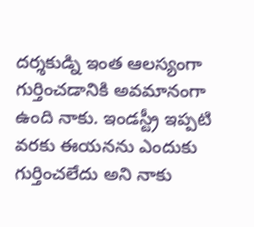దర్శకుడ్ని ఇంత ఆలస్యంగా గుర్తించడానికి అవమానంగా ఉంది నాకు. ఇండస్ట్రీ ఇప్పటి వరకు ఈయనను ఎందుకు గుర్తించలేదు అని నాకు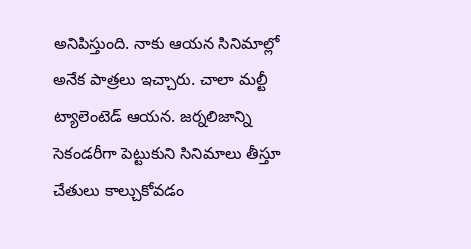అనిపిస్తుంది. నాకు ఆయన సినిమాల్లో అనేక పాత్రలు ఇచ్చారు. చాలా మల్టీ ట్యాలెంటెడ్ ఆయన. జర్నలిజాన్ని సెకండరీగా పెట్టుకుని సినిమాలు తీస్తూ చేతులు కాల్చుకోవడం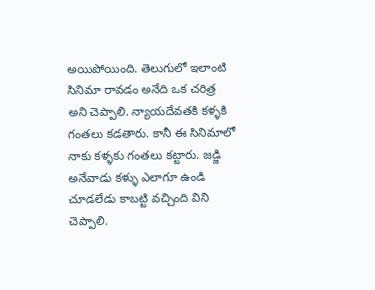అయిపోయింది. తెలుగులో ఇలాంటి సినిమా రావడం అనేది ఒక చరిత్ర అని చెప్పాలి. న్యాయదేవతకి కళ్ళకి గంతలు కడతారు. కానీ ఈ సినిమాలో నాకు కళ్ళకు గంతలు కట్టారు. జడ్జి అనేవాడు కళ్ళు ఎలాగూ ఉండి చూడలేడు కాబట్టి వచ్చింది విని చెప్పాలి.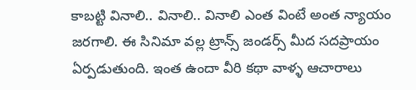కాబట్టి వినాలి.. వినాలి.. వినాలి ఎంత వింటే అంత న్యాయం జరగాలి. ఈ సినిమా వల్ల ట్రాన్స్ జండర్స్ మీద సదప్రాయం ఏర్పడుతుంది. ఇంత ఉందా వీరి కథా వాళ్ళ ఆచారాలు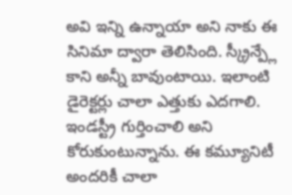అవి ఇన్ని ఉన్నాయా అని నాకు ఈ సినిమా ద్వారా తెలిసింది. స్క్రీన్ప్లే కాని అన్నీ బావుంటాయి. ఇలాంటి డైరెక్టర్లు చాలా ఎత్తుకు ఎదగాలి. ఇండస్ట్రీ గుర్తించాలి అని కోరుకుంటున్నాను. ఈ కమ్యూనిటీ అందరికీ చాలా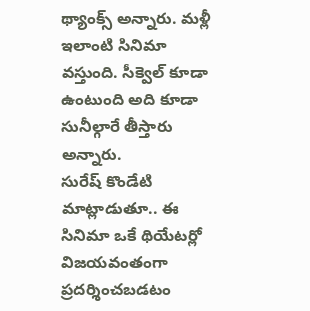థ్యాంక్స్ అన్నారు. మళ్లీ ఇలాంటి సినిమా వస్తుంది. సీక్వెల్ కూడా ఉంటుంది అది కూడా సునీల్గారే తీస్తారు అన్నారు.
సురేష్ కొండేటి మాట్లాడుతూ.. ఈ సినిమా ఒకే థియేటర్లో విజయవంతంగా ప్రదర్శించబడటం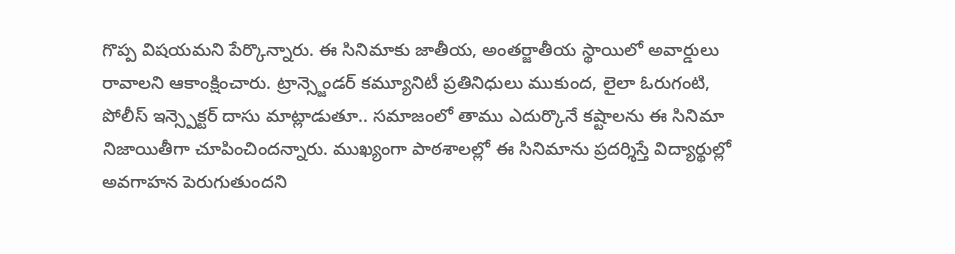గొప్ప విషయమని పేర్కొన్నారు. ఈ సినిమాకు జాతీయ, అంతర్జాతీయ స్థాయిలో అవార్డులు రావాలని ఆకాంక్షించారు. ట్రాన్స్జెండర్ కమ్యూనిటీ ప్రతినిధులు ముకుంద, లైలా ఓరుగంటి, పోలీస్ ఇన్స్పెక్టర్ దాసు మాట్లాడుతూ.. సమాజంలో తాము ఎదుర్కొనే కష్టాలను ఈ సినిమా నిజాయితీగా చూపించిందన్నారు. ముఖ్యంగా పాఠశాలల్లో ఈ సినిమాను ప్రదర్శిస్తే విద్యార్థుల్లో అవగాహన పెరుగుతుందని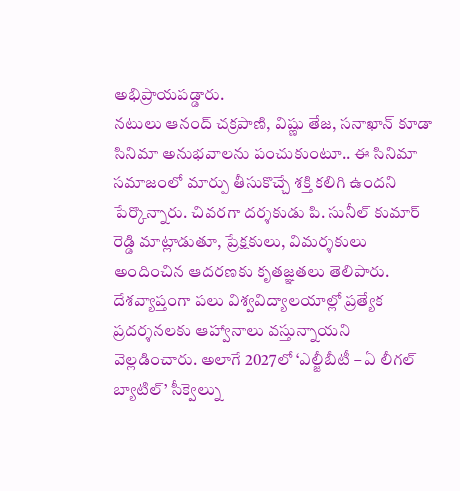అభిప్రాయపడ్డారు.
నటులు ఆనంద్ చక్రపాణి, విష్ణు తేజ, సనాఖాన్ కూడా సినిమా అనుభవాలను పంచుకుంటూ.. ఈ సినిమా సమాజంలో మార్పు తీసుకొచ్చే శక్తి కలిగి ఉందని పేర్కొన్నారు. చివరగా దర్శకుడు పి. సునీల్ కుమార్ రెడ్డి మాట్లాడుతూ, ప్రేక్షకులు, విమర్శకులు అందించిన ఆదరణకు కృతజ్ఞతలు తెలిపారు. దేశవ్యాప్తంగా పలు విశ్వవిద్యాలయాల్లో ప్రత్యేక ప్రదర్శనలకు ఆహ్వానాలు వస్తున్నాయని వెల్లడించారు. అలాగే 2027లో ‘ఎల్జీబీటీ – ఏ లీగల్ బ్యాటిల్’ సీక్వెల్ను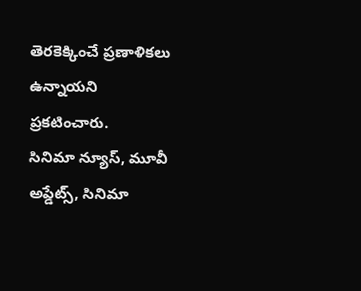తెరకెక్కించే ప్రణాళికలు ఉన్నాయని ప్రకటించారు.
సినిమా న్యూస్, మూవీ అప్డేట్స్, సినిమా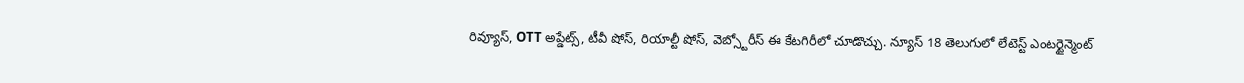రివ్యూస్, OTT అప్డేట్స్, టీవీ షోస్, రియాల్టీ షోస్, వెబ్స్టోరీస్ ఈ కేటగిరీలో చూడొచ్చు. న్యూస్ 18 తెలుగులో లేటెస్ట్ ఎంటర్టైన్మెంట్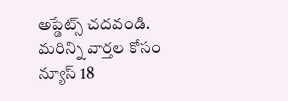అప్డేట్స్ చదవండి. మరిన్ని వార్తల కోసం న్యూస్ 18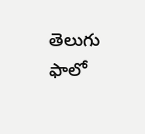తెలుగు ఫాలో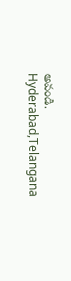అవండి.
Hyderabad,Telangana